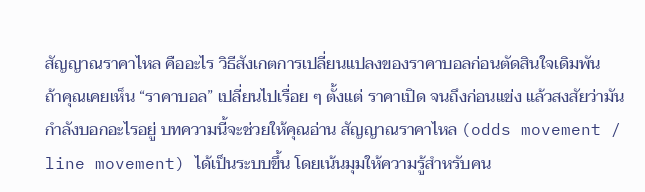สัญญาณราคาไหล คืออะไร วิธีสังเกตการเปลี่ยนแปลงของราคาบอลก่อนตัดสินใจเดิมพัน
ถ้าคุณเคยเห็น “ราคาบอล” เปลี่ยนไปเรื่อย ๆ ตั้งแต่ ราคาเปิด จนถึงก่อนแข่ง แล้วสงสัยว่ามันกำลังบอกอะไรอยู่ บทความนี้จะช่วยให้คุณอ่าน สัญญาณราคาไหล (odds movement / line movement) ได้เป็นระบบขึ้น โดยเน้นมุมให้ความรู้สำหรับคน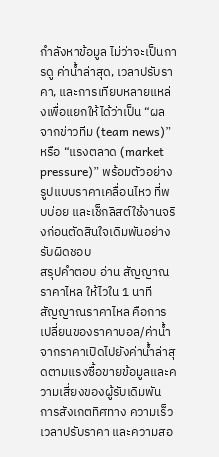กำลังหาข้อมูล ไม่ว่าจะเป็นการดู ค่าน้ำล่าสุด, เวลาปรับราคา, และการเทียบหลายแหล่งเพื่อแยกให้ได้ว่าเป็น “ผลจากข่าวทีม (team news)” หรือ “แรงตลาด (market pressure)” พร้อมตัวอย่าง รูปแบบราคาเคลื่อนไหว ที่พบบ่อย และเช็กลิสต์ใช้งานจริงก่อนตัดสินใจเดิมพันอย่างรับผิดชอบ
สรุปคำตอบ อ่าน สัญญาณราคาไหล ให้ไวใน 1 นาที
สัญญาณราคาไหล คือการเปลี่ยนของราคาบอล/ค่าน้ำจากราคาเปิดไปยังค่าน้ำล่าสุดตามแรงซื้อขายข้อมูลและความเสี่ยงของผู้รับเดิมพัน การสังเกตทิศทาง ความเร็ว เวลาปรับราคา และความสอ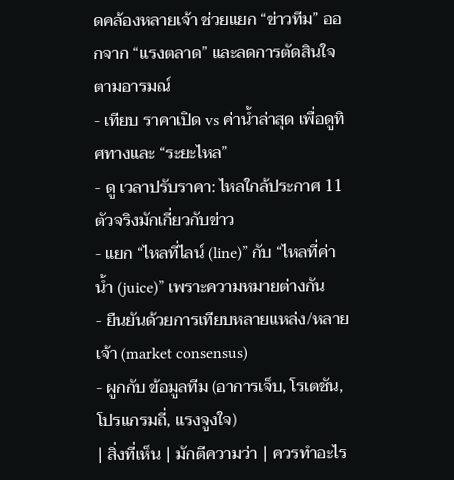ดคล้องหลายเจ้า ช่วยแยก “ข่าวทีม” ออกจาก “แรงตลาด” และลดการตัดสินใจตามอารมณ์
- เทียบ ราคาเปิด vs ค่าน้ำล่าสุด เพื่อดูทิศทางและ “ระยะไหล”
- ดู เวลาปรับราคา: ไหลใกล้ประกาศ 11 ตัวจริงมักเกี่ยวกับข่าว
- แยก “ไหลที่ไลน์ (line)” กับ “ไหลที่ค่าน้ำ (juice)” เพราะความหมายต่างกัน
- ยืนยันด้วยการเทียบหลายแหล่ง/หลายเจ้า (market consensus)
- ผูกกับ ข้อมูลทีม (อาการเจ็บ, โรเตชัน, โปรแกรมถี่, แรงจูงใจ)
| สิ่งที่เห็น | มักตีความว่า | ควรทำอะไร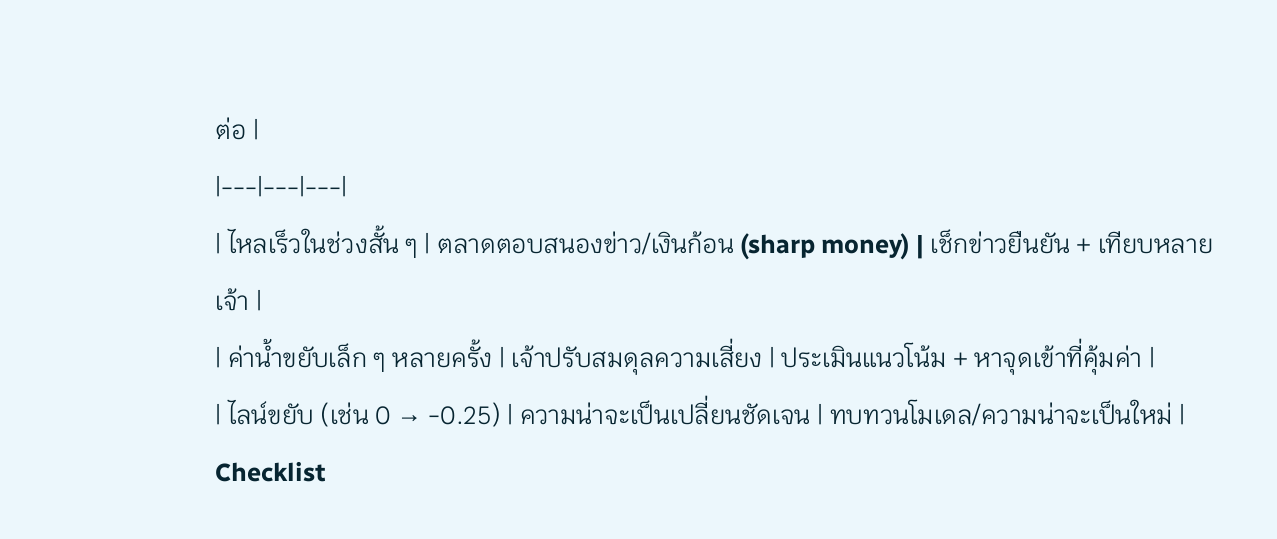ต่อ |
|---|---|---|
| ไหลเร็วในช่วงสั้น ๆ | ตลาดตอบสนองข่าว/เงินก้อน (sharp money) | เช็กข่าวยืนยัน + เทียบหลายเจ้า |
| ค่าน้ำขยับเล็ก ๆ หลายครั้ง | เจ้าปรับสมดุลความเสี่ยง | ประเมินแนวโน้ม + หาจุดเข้าที่คุ้มค่า |
| ไลน์ขยับ (เช่น 0 → -0.25) | ความน่าจะเป็นเปลี่ยนชัดเจน | ทบทวนโมเดล/ความน่าจะเป็นใหม่ |
Checklist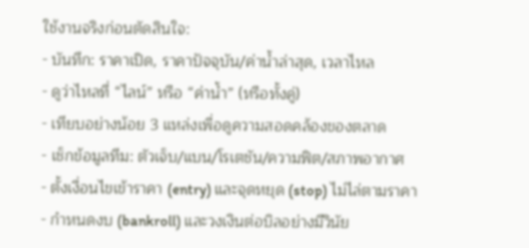ใช้งานจริงก่อนตัดสินใจ:
- บันทึก: ราคาเปิด, ราคาปัจจุบัน/ค่าน้ำล่าสุด, เวลาไหล
- ดูว่าไหลที่ “ไลน์” หรือ “ค่าน้ำ” (หรือทั้งคู่)
- เทียบอย่างน้อย 3 แหล่งเพื่อดูความสอดคล้องของตลาด
- เช็กข้อมูลทีม: ตัวเจ็บ/แบน/โรเตชัน/ความฟิต/สภาพอากาศ
- ตั้งเงื่อนไขเข้าราคา (entry) และจุดหยุด (stop) ไม่ไล่ตามราคา
- กำหนดงบ (bankroll) และวงเงินต่อบิลอย่างมีวินัย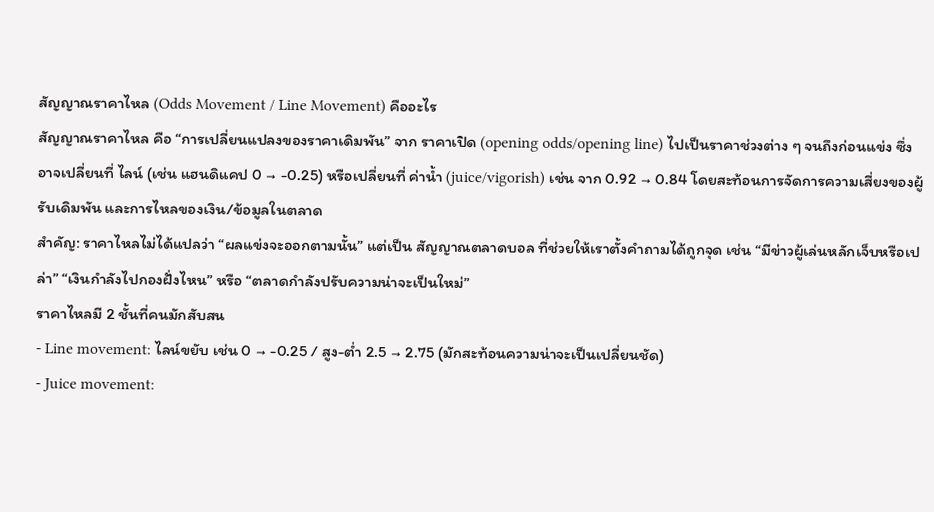สัญญาณราคาไหล (Odds Movement / Line Movement) คืออะไร
สัญญาณราคาไหล คือ “การเปลี่ยนแปลงของราคาเดิมพัน” จาก ราคาเปิด (opening odds/opening line) ไปเป็นราคาช่วงต่าง ๆ จนถึงก่อนแข่ง ซึ่งอาจเปลี่ยนที่ ไลน์ (เช่น แฮนดิแคป 0 → -0.25) หรือเปลี่ยนที่ ค่าน้ำ (juice/vigorish) เช่น จาก 0.92 → 0.84 โดยสะท้อนการจัดการความเสี่ยงของผู้รับเดิมพัน และการไหลของเงิน/ข้อมูลในตลาด
สำคัญ: ราคาไหลไม่ได้แปลว่า “ผลแข่งจะออกตามนั้น” แต่เป็น สัญญาณตลาดบอล ที่ช่วยให้เราตั้งคำถามได้ถูกจุด เช่น “มีข่าวผู้เล่นหลักเจ็บหรือเปล่า” “เงินกำลังไปกองฝั่งไหน” หรือ “ตลาดกำลังปรับความน่าจะเป็นใหม่”
ราคาไหลมี 2 ชั้นที่คนมักสับสน
- Line movement: ไลน์ขยับ เช่น 0 → -0.25 / สูง-ต่ำ 2.5 → 2.75 (มักสะท้อนความน่าจะเป็นเปลี่ยนชัด)
- Juice movement: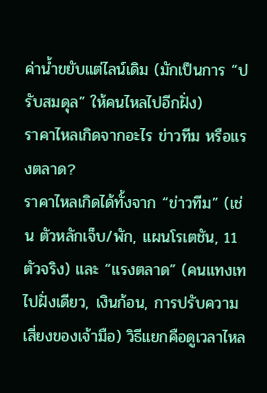ค่าน้ำขยับแต่ไลน์เดิม (มักเป็นการ “ปรับสมดุล” ให้คนไหลไปอีกฝั่ง)
ราคาไหลเกิดจากอะไร ข่าวทีม หรือแรงตลาด?
ราคาไหลเกิดได้ทั้งจาก “ข่าวทีม” (เช่น ตัวหลักเจ็บ/พัก, แผนโรเตชัน, 11 ตัวจริง) และ “แรงตลาด” (คนแทงเทไปฝั่งเดียว, เงินก้อน, การปรับความเสี่ยงของเจ้ามือ) วิธีแยกคือดูเวลาไหล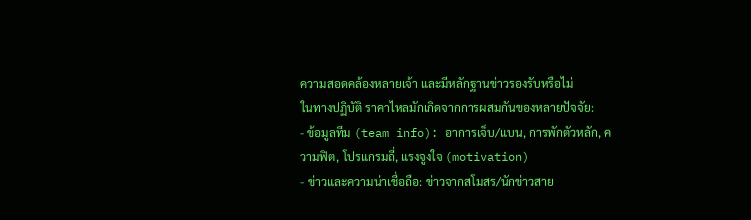ความสอดคล้องหลายเจ้า และมีหลักฐานข่าวรองรับหรือไม่
ในทางปฏิบัติ ราคาไหลมักเกิดจากการผสมกันของหลายปัจจัย:
- ข้อมูลทีม (team info): อาการเจ็บ/แบน, การพักตัวหลัก, ความฟิต, โปรแกรมถี่, แรงจูงใจ (motivation)
- ข่าวและความน่าเชื่อถือ: ข่าวจากสโมสร/นักข่าวสาย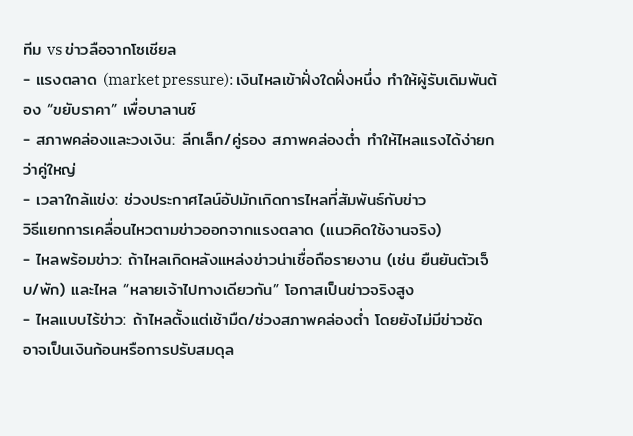ทีม vs ข่าวลือจากโซเชียล
- แรงตลาด (market pressure): เงินไหลเข้าฝั่งใดฝั่งหนึ่ง ทำให้ผู้รับเดิมพันต้อง “ขยับราคา” เพื่อบาลานซ์
- สภาพคล่องและวงเงิน: ลีกเล็ก/คู่รอง สภาพคล่องต่ำ ทำให้ไหลแรงได้ง่ายกว่าคู่ใหญ่
- เวลาใกล้แข่ง: ช่วงประกาศไลน์อัปมักเกิดการไหลที่สัมพันธ์กับข่าว
วิธีแยกการเคลื่อนไหวตามข่าวออกจากแรงตลาด (แนวคิดใช้งานจริง)
- ไหลพร้อมข่าว: ถ้าไหลเกิดหลังแหล่งข่าวน่าเชื่อถือรายงาน (เช่น ยืนยันตัวเจ็บ/พัก) และไหล “หลายเจ้าไปทางเดียวกัน” โอกาสเป็นข่าวจริงสูง
- ไหลแบบไร้ข่าว: ถ้าไหลตั้งแต่เช้ามืด/ช่วงสภาพคล่องต่ำ โดยยังไม่มีข่าวชัด อาจเป็นเงินก้อนหรือการปรับสมดุล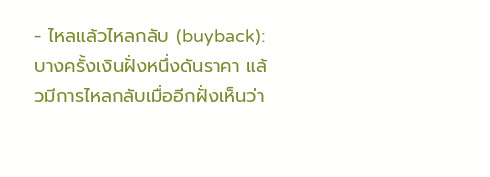- ไหลแล้วไหลกลับ (buyback): บางครั้งเงินฝั่งหนึ่งดันราคา แล้วมีการไหลกลับเมื่ออีกฝั่งเห็นว่า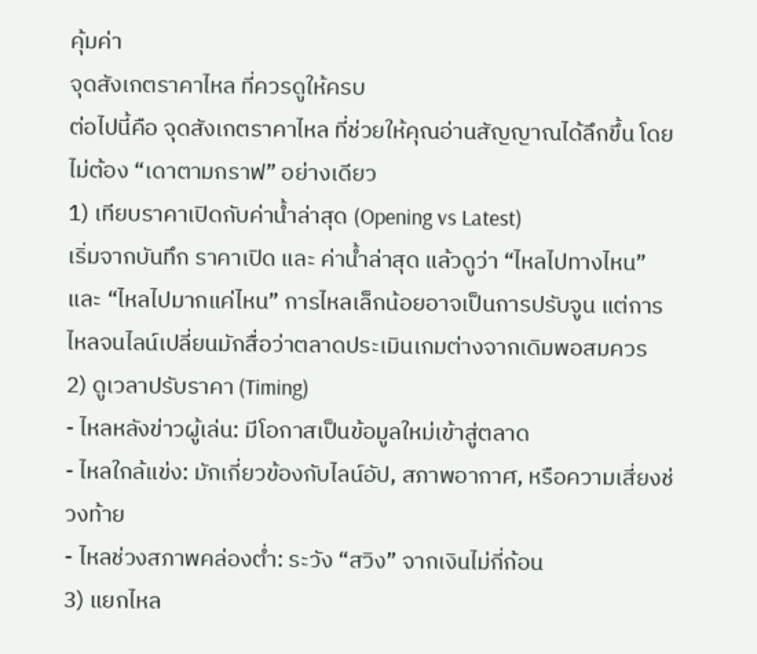คุ้มค่า
จุดสังเกตราคาไหล ที่ควรดูให้ครบ
ต่อไปนี้คือ จุดสังเกตราคาไหล ที่ช่วยให้คุณอ่านสัญญาณได้ลึกขึ้น โดยไม่ต้อง “เดาตามกราฟ” อย่างเดียว
1) เทียบราคาเปิดกับค่าน้ำล่าสุด (Opening vs Latest)
เริ่มจากบันทึก ราคาเปิด และ ค่าน้ำล่าสุด แล้วดูว่า “ไหลไปทางไหน” และ “ไหลไปมากแค่ไหน” การไหลเล็กน้อยอาจเป็นการปรับจูน แต่การไหลจนไลน์เปลี่ยนมักสื่อว่าตลาดประเมินเกมต่างจากเดิมพอสมควร
2) ดูเวลาปรับราคา (Timing)
- ไหลหลังข่าวผู้เล่น: มีโอกาสเป็นข้อมูลใหม่เข้าสู่ตลาด
- ไหลใกล้แข่ง: มักเกี่ยวข้องกับไลน์อัป, สภาพอากาศ, หรือความเสี่ยงช่วงท้าย
- ไหลช่วงสภาพคล่องต่ำ: ระวัง “สวิง” จากเงินไม่กี่ก้อน
3) แยกไหล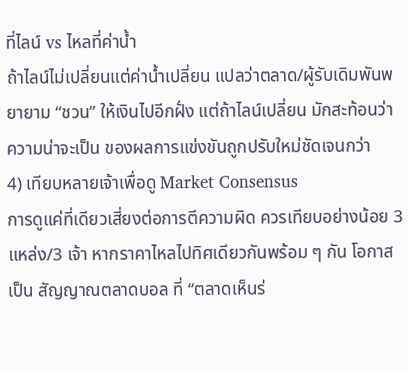ที่ไลน์ vs ไหลที่ค่าน้ำ
ถ้าไลน์ไม่เปลี่ยนแต่ค่าน้ำเปลี่ยน แปลว่าตลาด/ผู้รับเดิมพันพยายาม “ชวน” ให้เงินไปอีกฝั่ง แต่ถ้าไลน์เปลี่ยน มักสะท้อนว่า ความน่าจะเป็น ของผลการแข่งขันถูกปรับใหม่ชัดเจนกว่า
4) เทียบหลายเจ้าเพื่อดู Market Consensus
การดูแค่ที่เดียวเสี่ยงต่อการตีความผิด ควรเทียบอย่างน้อย 3 แหล่ง/3 เจ้า หากราคาไหลไปทิศเดียวกันพร้อม ๆ กัน โอกาสเป็น สัญญาณตลาดบอล ที่ “ตลาดเห็นร่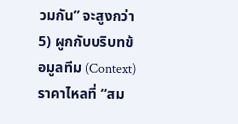วมกัน” จะสูงกว่า
5) ผูกกับบริบทข้อมูลทีม (Context)
ราคาไหลที่ “สม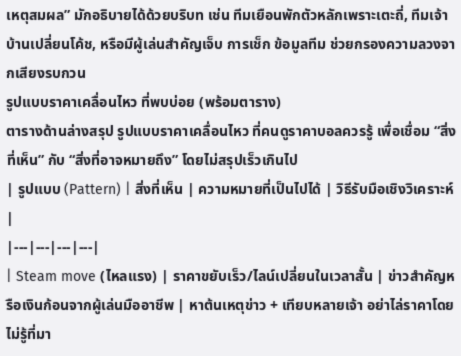เหตุสมผล” มักอธิบายได้ด้วยบริบท เช่น ทีมเยือนพักตัวหลักเพราะเตะถี่, ทีมเจ้าบ้านเปลี่ยนโค้ช, หรือมีผู้เล่นสำคัญเจ็บ การเช็ก ข้อมูลทีม ช่วยกรองความลวงจากเสียงรบกวน
รูปแบบราคาเคลื่อนไหว ที่พบบ่อย (พร้อมตาราง)
ตารางด้านล่างสรุป รูปแบบราคาเคลื่อนไหว ที่คนดูราคาบอลควรรู้ เพื่อเชื่อม “สิ่งที่เห็น” กับ “สิ่งที่อาจหมายถึง” โดยไม่สรุปเร็วเกินไป
| รูปแบบ (Pattern) | สิ่งที่เห็น | ความหมายที่เป็นไปได้ | วิธีรับมือเชิงวิเคราะห์ |
|---|---|---|---|
| Steam move (ไหลแรง) | ราคาขยับเร็ว/ไลน์เปลี่ยนในเวลาสั้น | ข่าวสำคัญหรือเงินก้อนจากผู้เล่นมืออาชีพ | หาต้นเหตุข่าว + เทียบหลายเจ้า อย่าไล่ราคาโดยไม่รู้ที่มา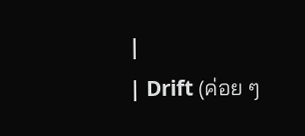|
| Drift (ค่อย ๆ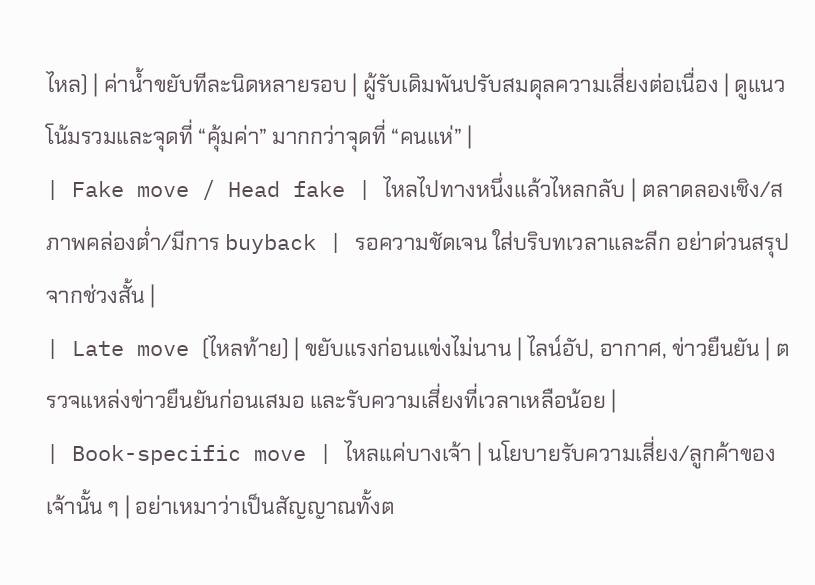ไหล) | ค่าน้ำขยับทีละนิดหลายรอบ | ผู้รับเดิมพันปรับสมดุลความเสี่ยงต่อเนื่อง | ดูแนวโน้มรวมและจุดที่ “คุ้มค่า” มากกว่าจุดที่ “คนแห่” |
| Fake move / Head fake | ไหลไปทางหนึ่งแล้วไหลกลับ | ตลาดลองเชิง/สภาพคล่องต่ำ/มีการ buyback | รอความชัดเจน ใส่บริบทเวลาและลีก อย่าด่วนสรุปจากช่วงสั้น |
| Late move (ไหลท้าย) | ขยับแรงก่อนแข่งไม่นาน | ไลน์อัป, อากาศ, ข่าวยืนยัน | ตรวจแหล่งข่าวยืนยันก่อนเสมอ และรับความเสี่ยงที่เวลาเหลือน้อย |
| Book-specific move | ไหลแค่บางเจ้า | นโยบายรับความเสี่ยง/ลูกค้าของเจ้านั้น ๆ | อย่าเหมาว่าเป็นสัญญาณทั้งต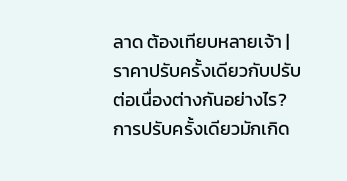ลาด ต้องเทียบหลายเจ้า |
ราคาปรับครั้งเดียวกับปรับต่อเนื่องต่างกันอย่างไร?
การปรับครั้งเดียวมักเกิด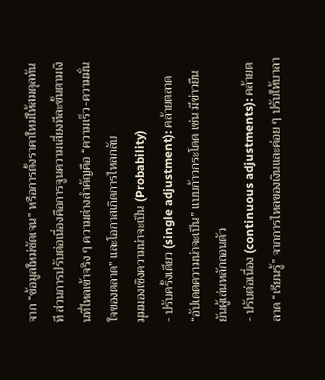จาก “ข้อมูลใหม่ชัดเจน” หรือการตั้งราคาใหม่ให้สมดุลทันที ส่วนการปรับต่อเนื่องคือการจูนความเสี่ยงทีละขั้นตามเงินที่ไหลเข้าจริง ๆ ความต่างสำคัญคือ “ความเร็ว-ความมั่นใจของตลาด” และโอกาสเกิดการไหลกลับ
มุมมองเชิงความน่าจะเป็น (Probability)
- ปรับครั้งเดียว (single adjustment): คล้ายตลาด “อัปเดตความน่าจะเป็น” แบบก้าวกระโดด เช่น มีข่าวยืนยันผู้เล่นหลักถอนตัว
- ปรับต่อเนื่อง (continuous adjustments): คล้ายตลาด “เรียนรู้” จากการไหลของเงินและค่อย ๆ ปรับให้บาลา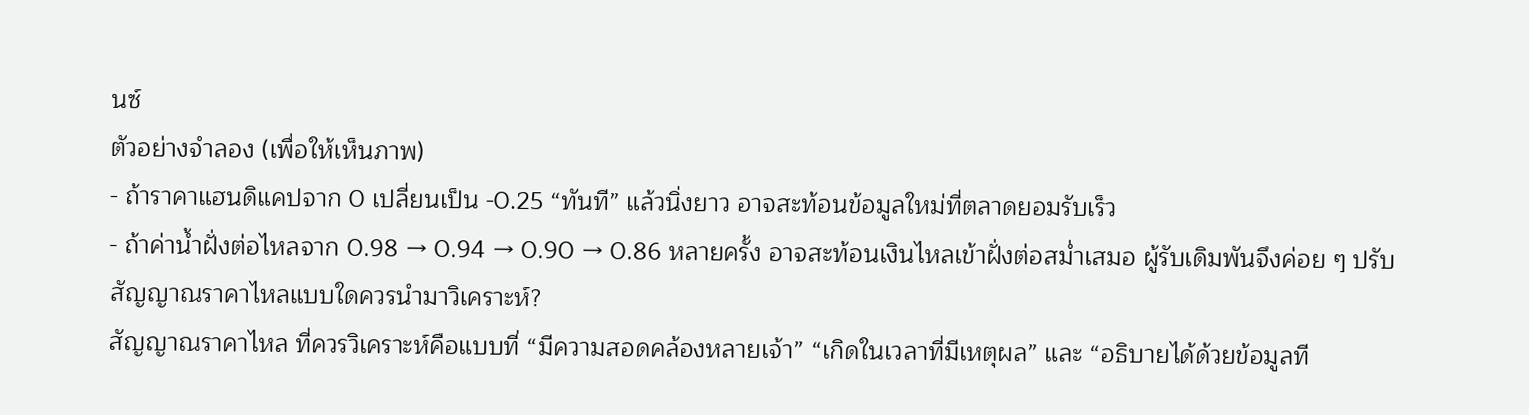นซ์
ตัวอย่างจำลอง (เพื่อให้เห็นภาพ)
- ถ้าราคาแฮนดิแคปจาก 0 เปลี่ยนเป็น -0.25 “ทันที” แล้วนิ่งยาว อาจสะท้อนข้อมูลใหม่ที่ตลาดยอมรับเร็ว
- ถ้าค่าน้ำฝั่งต่อไหลจาก 0.98 → 0.94 → 0.90 → 0.86 หลายครั้ง อาจสะท้อนเงินไหลเข้าฝั่งต่อสม่ำเสมอ ผู้รับเดิมพันจึงค่อย ๆ ปรับ
สัญญาณราคาไหลแบบใดควรนำมาวิเคราะห์?
สัญญาณราคาไหล ที่ควรวิเคราะห์คือแบบที่ “มีความสอดคล้องหลายเจ้า” “เกิดในเวลาที่มีเหตุผล” และ “อธิบายได้ด้วยข้อมูลที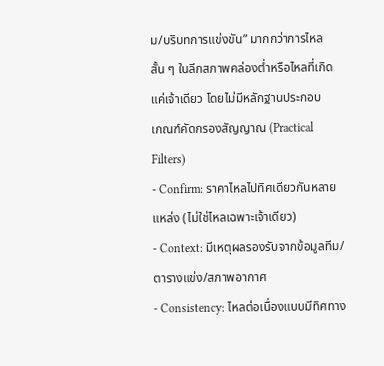ม/บริบทการแข่งขัน” มากกว่าการไหลสั้น ๆ ในลีกสภาพคล่องต่ำหรือไหลที่เกิดแค่เจ้าเดียว โดยไม่มีหลักฐานประกอบ
เกณฑ์คัดกรองสัญญาณ (Practical Filters)
- Confirm: ราคาไหลไปทิศเดียวกันหลายแหล่ง (ไม่ใช่ไหลเฉพาะเจ้าเดียว)
- Context: มีเหตุผลรองรับจากข้อมูลทีม/ตารางแข่ง/สภาพอากาศ
- Consistency: ไหลต่อเนื่องแบบมีทิศทาง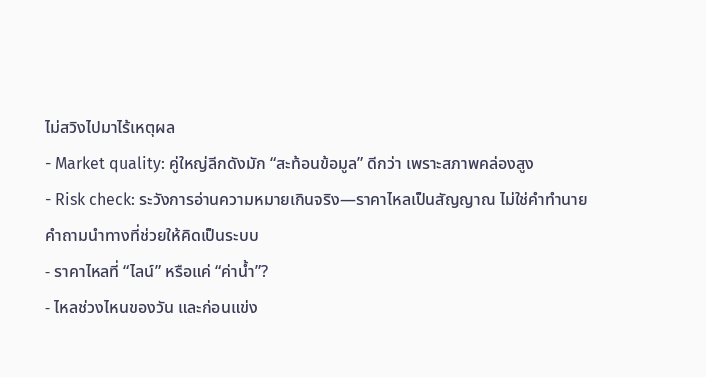ไม่สวิงไปมาไร้เหตุผล
- Market quality: คู่ใหญ่ลีกดังมัก “สะท้อนข้อมูล” ดีกว่า เพราะสภาพคล่องสูง
- Risk check: ระวังการอ่านความหมายเกินจริง—ราคาไหลเป็นสัญญาณ ไม่ใช่คำทำนาย
คำถามนำทางที่ช่วยให้คิดเป็นระบบ
- ราคาไหลที่ “ไลน์” หรือแค่ “ค่าน้ำ”?
- ไหลช่วงไหนของวัน และก่อนแข่ง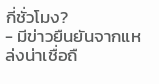กี่ชั่วโมง?
- มีข่าวยืนยันจากแหล่งน่าเชื่อถื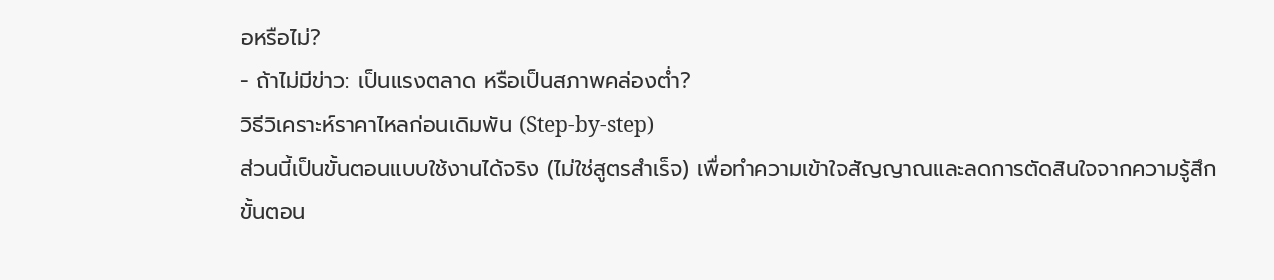อหรือไม่?
- ถ้าไม่มีข่าว: เป็นแรงตลาด หรือเป็นสภาพคล่องต่ำ?
วิธีวิเคราะห์ราคาไหลก่อนเดิมพัน (Step-by-step)
ส่วนนี้เป็นขั้นตอนแบบใช้งานได้จริง (ไม่ใช่สูตรสำเร็จ) เพื่อทำความเข้าใจสัญญาณและลดการตัดสินใจจากความรู้สึก
ขั้นตอน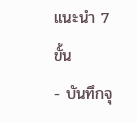แนะนำ 7 ขั้น
- บันทึกจุ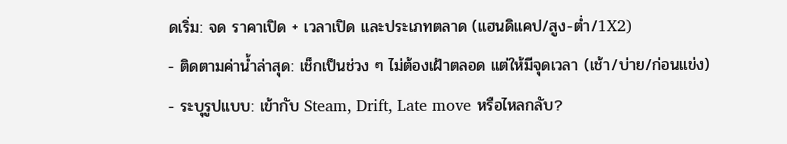ดเริ่ม: จด ราคาเปิด + เวลาเปิด และประเภทตลาด (แฮนดิแคป/สูง-ต่ำ/1X2)
- ติดตามค่าน้ำล่าสุด: เช็กเป็นช่วง ๆ ไม่ต้องเฝ้าตลอด แต่ให้มีจุดเวลา (เช้า/บ่าย/ก่อนแข่ง)
- ระบุรูปแบบ: เข้ากับ Steam, Drift, Late move หรือไหลกลับ?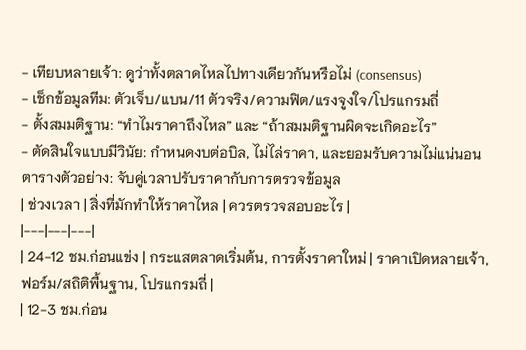- เทียบหลายเจ้า: ดูว่าทั้งตลาดไหลไปทางเดียวกันหรือไม่ (consensus)
- เช็กข้อมูลทีม: ตัวเจ็บ/แบน/11 ตัวจริง/ความฟิต/แรงจูงใจ/โปรแกรมถี่
- ตั้งสมมติฐาน: “ทำไมราคาถึงไหล” และ “ถ้าสมมติฐานผิดจะเกิดอะไร”
- ตัดสินใจแบบมีวินัย: กำหนดงบต่อบิล, ไม่ไล่ราคา, และยอมรับความไม่แน่นอน
ตารางตัวอย่าง: จับคู่เวลาปรับราคากับการตรวจข้อมูล
| ช่วงเวลา | สิ่งที่มักทำให้ราคาไหล | ควรตรวจสอบอะไร |
|---|---|---|
| 24-12 ชม.ก่อนแข่ง | กระแสตลาดเริ่มต้น, การตั้งราคาใหม่ | ราคาเปิดหลายเจ้า, ฟอร์ม/สถิติพื้นฐาน, โปรแกรมถี่ |
| 12-3 ชม.ก่อน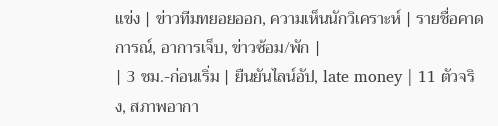แข่ง | ข่าวทีมทยอยออก, ความเห็นนักวิเคราะห์ | รายชื่อคาดการณ์, อาการเจ็บ, ข่าวซ้อม/พัก |
| 3 ชม.-ก่อนเริ่ม | ยืนยันไลน์อัป, late money | 11 ตัวจริง, สภาพอากา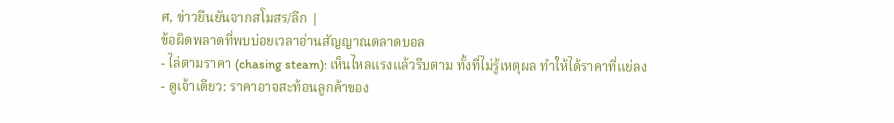ศ, ข่าวยืนยันจากสโมสร/ลีก |
ข้อผิดพลาดที่พบบ่อยเวลาอ่านสัญญาณตลาดบอล
- ไล่ตามราคา (chasing steam): เห็นไหลแรงแล้วรีบตาม ทั้งที่ไม่รู้เหตุผล ทำให้ได้ราคาที่แย่ลง
- ดูเจ้าเดียว: ราคาอาจสะท้อนลูกค้าของ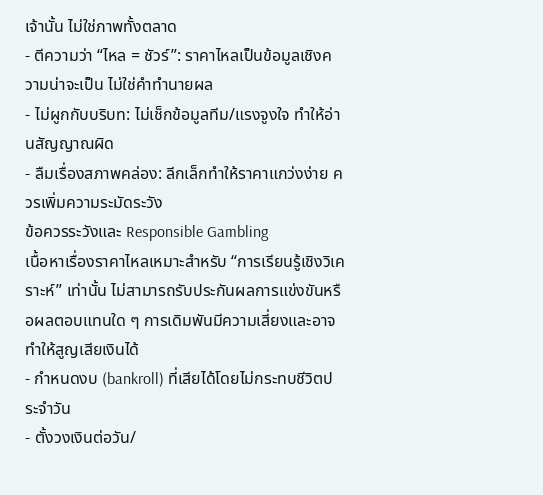เจ้านั้น ไม่ใช่ภาพทั้งตลาด
- ตีความว่า “ไหล = ชัวร์”: ราคาไหลเป็นข้อมูลเชิงความน่าจะเป็น ไม่ใช่คำทำนายผล
- ไม่ผูกกับบริบท: ไม่เช็กข้อมูลทีม/แรงจูงใจ ทำให้อ่านสัญญาณผิด
- ลืมเรื่องสภาพคล่อง: ลีกเล็กทำให้ราคาแกว่งง่าย ควรเพิ่มความระมัดระวัง
ข้อควรระวังและ Responsible Gambling
เนื้อหาเรื่องราคาไหลเหมาะสำหรับ “การเรียนรู้เชิงวิเคราะห์” เท่านั้น ไม่สามารถรับประกันผลการแข่งขันหรือผลตอบแทนใด ๆ การเดิมพันมีความเสี่ยงและอาจทำให้สูญเสียเงินได้
- กำหนดงบ (bankroll) ที่เสียได้โดยไม่กระทบชีวิตประจำวัน
- ตั้งวงเงินต่อวัน/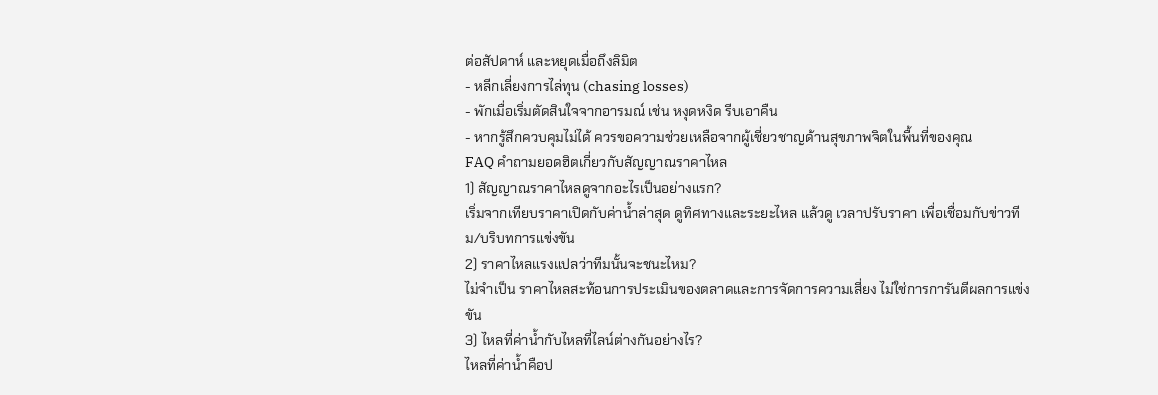ต่อสัปดาห์ และหยุดเมื่อถึงลิมิต
- หลีกเลี่ยงการไล่ทุน (chasing losses)
- พักเมื่อเริ่มตัดสินใจจากอารมณ์ เช่น หงุดหงิด รีบเอาคืน
- หากรู้สึกควบคุมไม่ได้ ควรขอความช่วยเหลือจากผู้เชี่ยวชาญด้านสุขภาพจิตในพื้นที่ของคุณ
FAQ คำถามยอดฮิตเกี่ยวกับสัญญาณราคาไหล
1) สัญญาณราคาไหลดูจากอะไรเป็นอย่างแรก?
เริ่มจากเทียบราคาเปิดกับค่าน้ำล่าสุด ดูทิศทางและระยะไหล แล้วดู เวลาปรับราคา เพื่อเชื่อมกับข่าวทีม/บริบทการแข่งขัน
2) ราคาไหลแรงแปลว่าทีมนั้นจะชนะไหม?
ไม่จำเป็น ราคาไหลสะท้อนการประเมินของตลาดและการจัดการความเสี่ยง ไม่ใช่การการันตีผลการแข่งขัน
3) ไหลที่ค่าน้ำกับไหลที่ไลน์ต่างกันอย่างไร?
ไหลที่ค่าน้ำคือป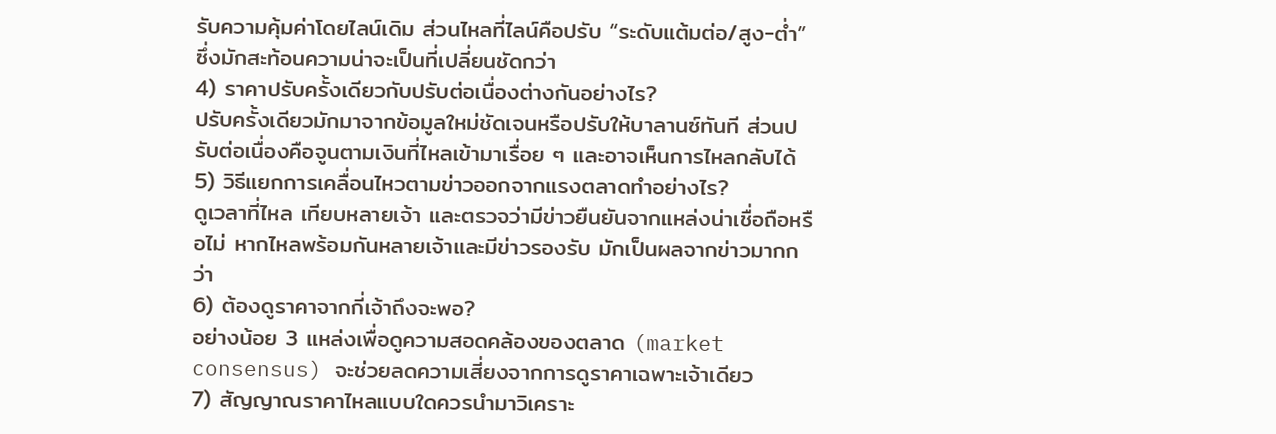รับความคุ้มค่าโดยไลน์เดิม ส่วนไหลที่ไลน์คือปรับ “ระดับแต้มต่อ/สูง-ต่ำ” ซึ่งมักสะท้อนความน่าจะเป็นที่เปลี่ยนชัดกว่า
4) ราคาปรับครั้งเดียวกับปรับต่อเนื่องต่างกันอย่างไร?
ปรับครั้งเดียวมักมาจากข้อมูลใหม่ชัดเจนหรือปรับให้บาลานซ์ทันที ส่วนปรับต่อเนื่องคือจูนตามเงินที่ไหลเข้ามาเรื่อย ๆ และอาจเห็นการไหลกลับได้
5) วิธีแยกการเคลื่อนไหวตามข่าวออกจากแรงตลาดทำอย่างไร?
ดูเวลาที่ไหล เทียบหลายเจ้า และตรวจว่ามีข่าวยืนยันจากแหล่งน่าเชื่อถือหรือไม่ หากไหลพร้อมกันหลายเจ้าและมีข่าวรองรับ มักเป็นผลจากข่าวมากกว่า
6) ต้องดูราคาจากกี่เจ้าถึงจะพอ?
อย่างน้อย 3 แหล่งเพื่อดูความสอดคล้องของตลาด (market consensus) จะช่วยลดความเสี่ยงจากการดูราคาเฉพาะเจ้าเดียว
7) สัญญาณราคาไหลแบบใดควรนำมาวิเคราะ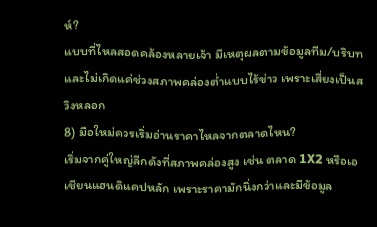ห์?
แบบที่ไหลสอดคล้องหลายเจ้า มีเหตุผลตามข้อมูลทีม/บริบท และไม่เกิดแค่ช่วงสภาพคล่องต่ำแบบไร้ข่าว เพราะเสี่ยงเป็นสวิงหลอก
8) มือใหม่ควรเริ่มอ่านราคาไหลจากตลาดไหน?
เริ่มจากคู่ใหญ่ลีกดังที่สภาพคล่องสูง เช่น ตลาด 1X2 หรือเอเชียนแฮนดิแคปหลัก เพราะราคามักนิ่งกว่าและมีข้อมูล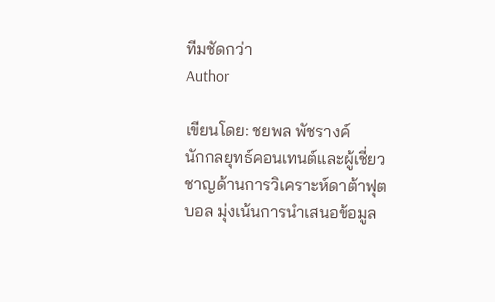ทีมชัดกว่า
Author

เขียนโดย: ชยพล พัชรางค์
นักกลยุทธ์คอนเทนต์และผู้เชี่ยวชาญด้านการวิเคราะห์ดาต้าฟุตบอล มุ่งเน้นการนำเสนอข้อมูล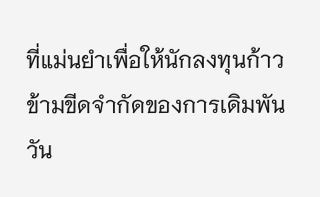ที่แม่นยำเพื่อให้นักลงทุนก้าวข้ามขีดจำกัดของการเดิมพัน
วัน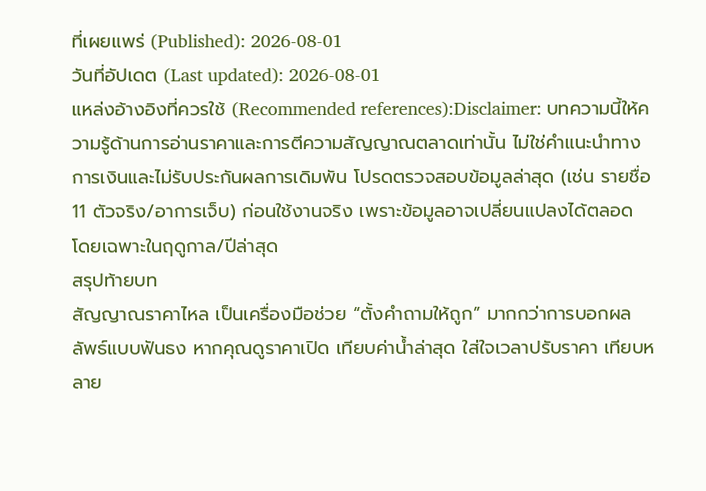ที่เผยแพร่ (Published): 2026-08-01
วันที่อัปเดต (Last updated): 2026-08-01
แหล่งอ้างอิงที่ควรใช้ (Recommended references):Disclaimer: บทความนี้ให้ความรู้ด้านการอ่านราคาและการตีความสัญญาณตลาดเท่านั้น ไม่ใช่คำแนะนำทางการเงินและไม่รับประกันผลการเดิมพัน โปรดตรวจสอบข้อมูลล่าสุด (เช่น รายชื่อ 11 ตัวจริง/อาการเจ็บ) ก่อนใช้งานจริง เพราะข้อมูลอาจเปลี่ยนแปลงได้ตลอด โดยเฉพาะในฤดูกาล/ปีล่าสุด
สรุปท้ายบท
สัญญาณราคาไหล เป็นเครื่องมือช่วย “ตั้งคำถามให้ถูก” มากกว่าการบอกผลลัพธ์แบบฟันธง หากคุณดูราคาเปิด เทียบค่าน้ำล่าสุด ใส่ใจเวลาปรับราคา เทียบหลาย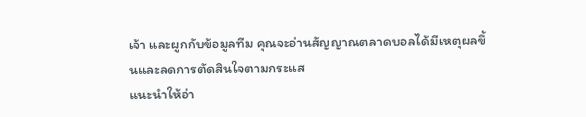เจ้า และผูกกับข้อมูลทีม คุณจะอ่านสัญญาณตลาดบอลได้มีเหตุผลขึ้นและลดการตัดสินใจตามกระแส
แนะนำให้อ่า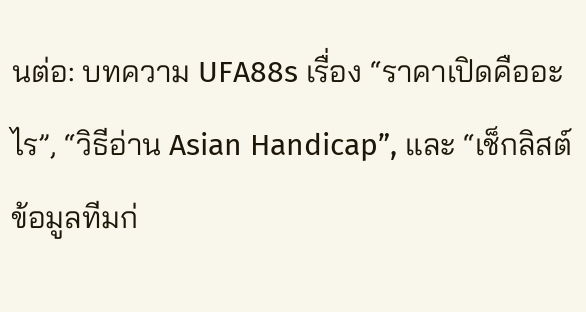นต่อ: บทความ UFA88s เรื่อง “ราคาเปิดคืออะไร”, “วิธีอ่าน Asian Handicap”, และ “เช็กลิสต์ข้อมูลทีมก่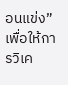อนแข่ง” เพื่อให้การวิเค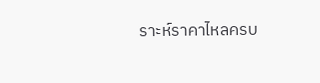ราะห์ราคาไหลครบ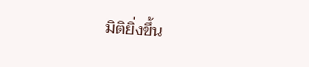มิติยิ่งขึ้น